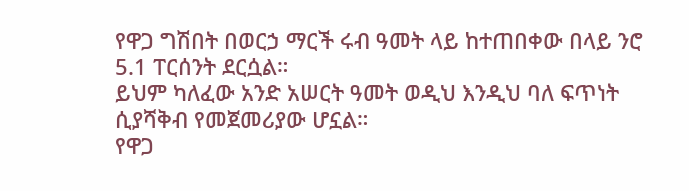የዋጋ ግሽበት በወርኃ ማርች ሩብ ዓመት ላይ ከተጠበቀው በላይ ንሮ 5.1 ፐርሰንት ደርሷል።
ይህም ካለፈው አንድ አሠርት ዓመት ወዲህ እንዲህ ባለ ፍጥነት ሲያሻቅብ የመጀመሪያው ሆኗል።
የዋጋ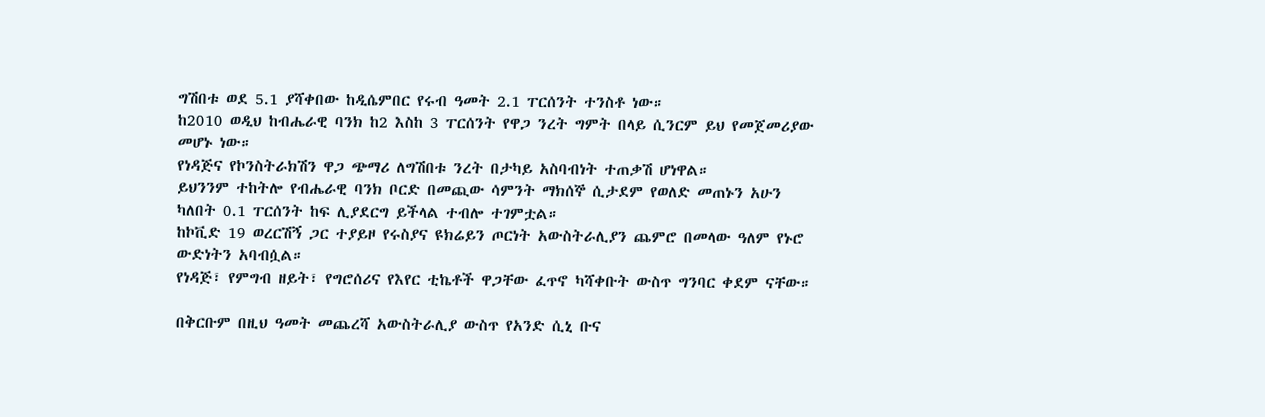ግሽበቱ ወደ 5.1 ያሻቀበው ከዲሴምበር የሩብ ዓመት 2.1 ፐርሰንት ተንስቶ ነው።
ከ2010 ወዲህ ከብሔራዊ ባንክ ከ2 እስከ 3 ፐርሰንት የዋጋ ንረት ግምት በላይ ሲንርም ይህ የመጀመሪያው መሆኑ ነው።
የነዳጅና የኮንስትራክሽን ዋጋ ጭማሪ ለግሽበቱ ንረት በታካይ አስባብነት ተጠቃሽ ሆነዋል።
ይህንንም ተከትሎ የብሔራዊ ባንክ ቦርድ በመጪው ሳምንት ማክሰኞ ሲታደም የወለድ መጠኑን አሁን ካለበት 0.1 ፐርሰንት ከፍ ሊያደርግ ይችላል ተብሎ ተገምቷል።
ከኮቪድ 19 ወረርሽኝ ጋር ተያይዞ የሩስያና ዩክሬይን ጦርነት አውስትራሊያን ጨምሮ በመላው ዓለም የኑሮ ውድነትን አባብሷል።
የነዳጅ፣ የምግብ ዘይት፣ የግሮሰሪና የእየር ቲኬቶች ዋጋቸው ፈጥኖ ካሻቀቡት ውስጥ ግንባር ቀደም ናቸው።

በቅርቡም በዚህ ዓመት መጨረሻ አውስትራሊያ ውስጥ የአንድ ሲኒ ቡና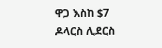ዋጋ እስከ $7 ዶላርስ ሊደርስ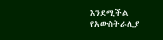እንደሚችል የአውስትራሊያ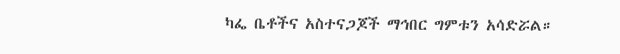ካፌ ቤቶችና አስተናጋጆች ማኅበር ግምቱን አሳድሯል።